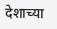देशाच्या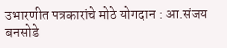उभारणीत पत्रकारांचे मोठे योगदान : आ.संजय बनसोडे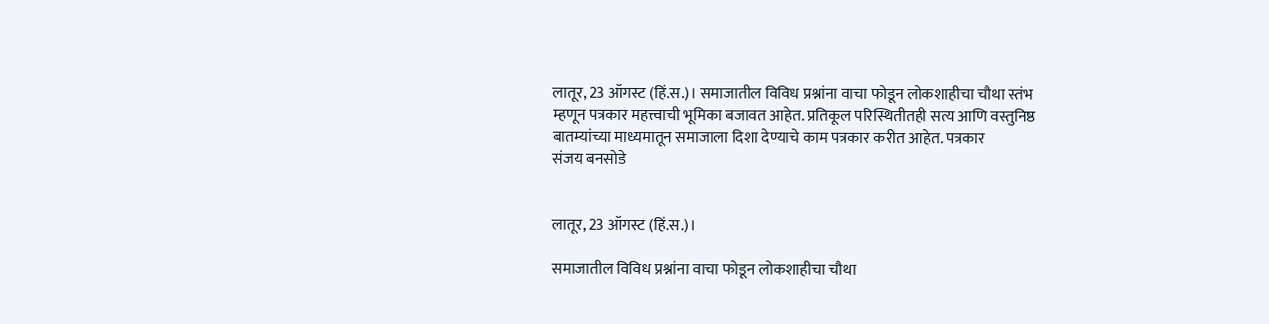लातूर, 23 ऑगस्ट (हिं.स.)। समाजातील विविध प्रश्नांना वाचा फोडून लोकशाहीचा चौथा स्तंभ म्हणून पत्रकार महत्त्वाची भूमिका बजावत आहेत. प्रतिकूल परिस्थितीतही सत्य आणि वस्तुनिष्ठ बातम्यांच्या माध्यमातून समाजाला दिशा देण्याचे काम पत्रकार करीत आहेत. पत्रकार
संजय बनसोडे


लातूर, 23 ऑगस्ट (हिं.स.)।

समाजातील विविध प्रश्नांना वाचा फोडून लोकशाहीचा चौथा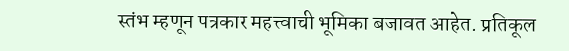स्तंभ म्हणून पत्रकार महत्त्वाची भूमिका बजावत आहेत. प्रतिकूल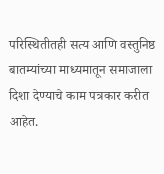परिस्थितीतही सत्य आणि वस्तुनिष्ठ बातम्यांच्या माध्यमातून समाजाला दिशा देण्याचे काम पत्रकार करीत आहेत.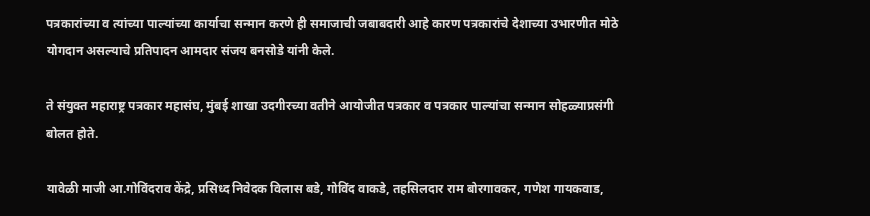पत्रकारांच्या व त्यांच्या पाल्यांच्या कार्याचा सन्मान करणे ही समाजाची जबाबदारी आहे कारण पत्रकारांचे देशाच्या उभारणीत मोठे योगदान असल्याचे प्रतिपादन आमदार संजय बनसोडे यांनी केले.

ते संयुक्त महाराष्ट्र पत्रकार महासंघ, मुंबई शाखा उदगीरच्या वतीने आयोजीत पत्रकार व पत्रकार पाल्यांचा सन्मान सोहळ्याप्रसंगी बोलत होते.

यावेळी माजी आ.गोविंदराव केंद्रे, प्रसिध्द निवेदक विलास बडे, गोविंद वाकडे, तहसिलदार राम बोरगावकर, गणेश गायकवाड,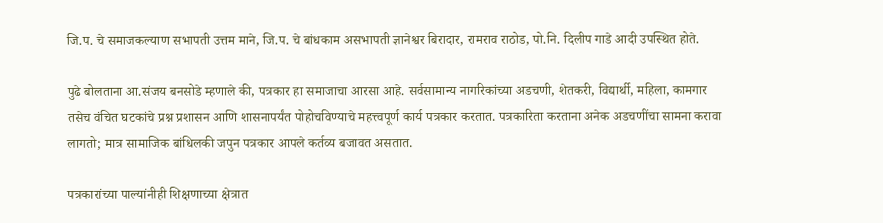जि.प. चे समाजकल्याण सभापती उत्तम माने, जि.प. चे बांधकाम असभापती ज्ञानेश्वर बिरादार, रामराव राठोड, पो.नि. दिलीप गाडे आदी उपस्थित होते.

पुढे बोलताना आ.संजय बनसोडे म्हणाले की, पत्रकार हा समाजाचा आरसा आहे. सर्वसामान्य नागरिकांच्या अडचणी, शेतकरी, विद्यार्थी, महिला, कामगार तसेच वंचित घटकांचे प्रश्न प्रशासन आणि शासनापर्यंत पोहोचविण्याचे महत्त्वपूर्ण कार्य पत्रकार करतात. पत्रकारिता करताना अनेक अडचणींचा सामना करावा लागतो; मात्र सामाजिक बांधिलकी जपुन पत्रकार आपले कर्तव्य बजावत असतात.

पत्रकारांच्या पाल्यांनीही शिक्षणाच्या क्षेत्रात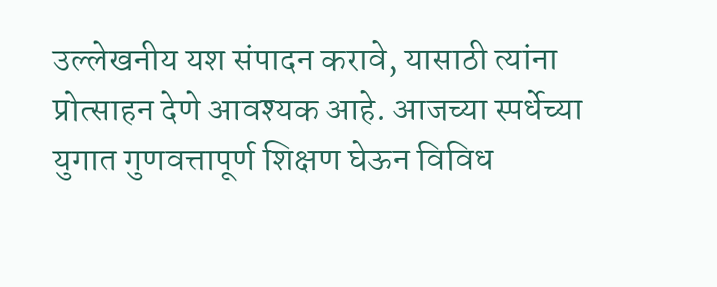उल्लेखनीय यश संपादन करावे, यासाठी त्यांना प्रोत्साहन देणे आवश्यक आहे. आजच्या स्पर्धेच्या युगात गुणवत्तापूर्ण शिक्षण घेऊन विविध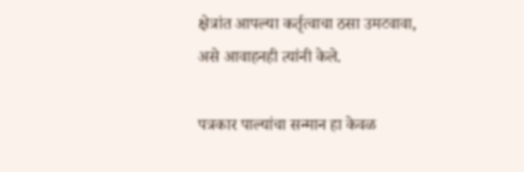क्षेत्रांत आपल्या कर्तृत्वाचा ठसा उमटवावा, असे आवाहनही त्यांनी केले.

पत्रकार पाल्यांचा सन्मान हा केवळ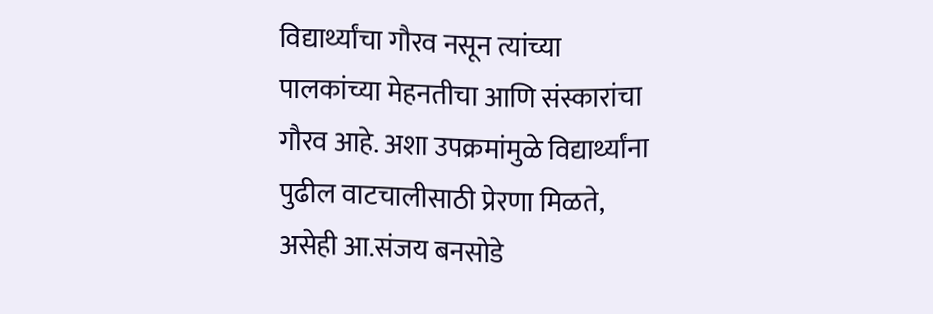विद्यार्थ्यांचा गौरव नसून त्यांच्या पालकांच्या मेहनतीचा आणि संस्कारांचा गौरव आहे. अशा उपक्रमांमुळे विद्यार्थ्यांना पुढील वाटचालीसाठी प्रेरणा मिळते, असेही आ.संजय बनसोडे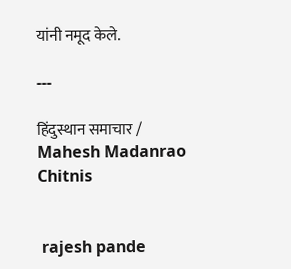यांनी नमूद केले.

---

हिंदुस्थान समाचार / Mahesh Madanrao Chitnis


 rajesh pande